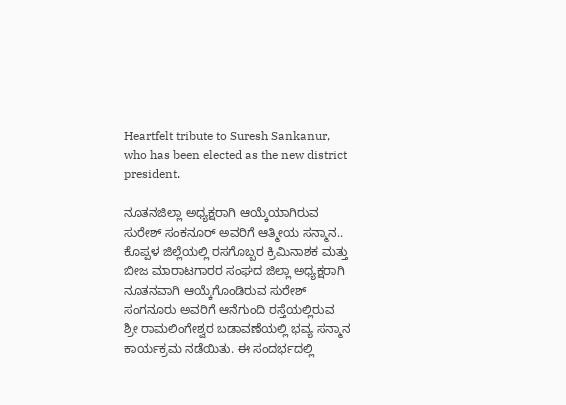Heartfelt tribute to Suresh Sankanur, who has been elected as the new district president.

ನೂತನಜಿಲ್ಲಾ ಅಧ್ಯಕ್ಷರಾಗಿ ಆಯ್ಕೆಯಾಗಿರುವ ಸುರೇಶ್ ಸಂಕನೂರ್ ಅವರಿಗೆ ಆತ್ಮೀಯ ಸನ್ಮಾನ..
ಕೊಪ್ಪಳ ಜಿಲ್ಲೆಯಲ್ಲಿ ರಸಗೊಬ್ಬರ ಕ್ರಿಮಿನಾಶಕ ಮತ್ತು ಬೀಜ ಮಾರಾಟಗಾರರ ಸಂಘದ ಜಿಲ್ಲಾ ಅಧ್ಯಕ್ಷರಾಗಿ ನೂತನವಾಗಿ ಆಯ್ಕೆಗೊಂಡಿರುವ ಸುರೇಶ್ ಸಂಗನೂರು ಅವರಿಗೆ ಆನೆಗುಂದಿ ರಸ್ತೆಯಲ್ಲಿರುವ ಶ್ರೀ ರಾಮಲಿಂಗೇಶ್ವರ ಬಡಾವಣೆಯಲ್ಲಿ ಭವ್ಯ ಸನ್ಮಾನ ಕಾರ್ಯಕ್ರಮ ನಡೆಯಿತು. ಈ ಸಂದರ್ಭದಲ್ಲಿ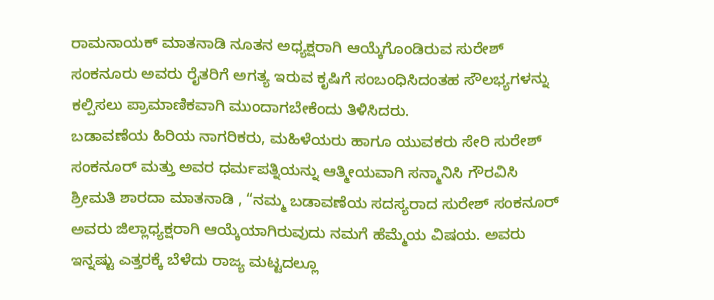ರಾಮನಾಯಕ್ ಮಾತನಾಡಿ ನೂತನ ಅಧ್ಯಕ್ಷರಾಗಿ ಆಯ್ಕೆಗೊಂಡಿರುವ ಸುರೇಶ್ ಸಂಕನೂರು ಅವರು ರೈತರಿಗೆ ಅಗತ್ಯ ಇರುವ ಕೃಷಿಗೆ ಸಂಬಂಧಿಸಿದಂತಹ ಸೌಲಭ್ಯಗಳನ್ನು ಕಲ್ಪಿಸಲು ಪ್ರಾಮಾಣಿಕವಾಗಿ ಮುಂದಾಗಬೇಕೆಂದು ತಿಳಿಸಿದರು.
ಬಡಾವಣೆಯ ಹಿರಿಯ ನಾಗರಿಕರು, ಮಹಿಳೆಯರು ಹಾಗೂ ಯುವಕರು ಸೇರಿ ಸುರೇಶ್ ಸಂಕನೂರ್ ಮತ್ತು ಅವರ ಧರ್ಮಪತ್ನಿಯನ್ನು ಆತ್ಮೀಯವಾಗಿ ಸನ್ಮಾನಿಸಿ ಗೌರವಿಸಿ ಶ್ರೀಮತಿ ಶಾರದಾ ಮಾತನಾಡಿ , “ನಮ್ಮ ಬಡಾವಣೆಯ ಸದಸ್ಯರಾದ ಸುರೇಶ್ ಸಂಕನೂರ್ ಅವರು ಜಿಲ್ಲಾಧ್ಯಕ್ಷರಾಗಿ ಆಯ್ಕೆಯಾಗಿರುವುದು ನಮಗೆ ಹೆಮ್ಮೆಯ ವಿಷಯ. ಅವರು ಇನ್ನಷ್ಟು ಎತ್ತರಕ್ಕೆ ಬೆಳೆದು ರಾಜ್ಯ ಮಟ್ಟದಲ್ಲೂ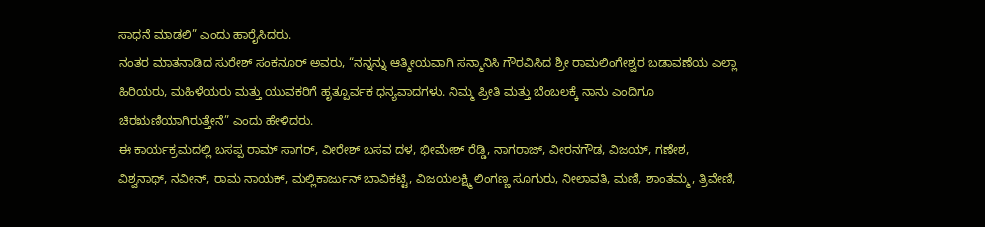ಸಾಧನೆ ಮಾಡಲಿ” ಎಂದು ಹಾರೈಸಿದರು.
ನಂತರ ಮಾತನಾಡಿದ ಸುರೇಶ್ ಸಂಕನೂರ್ ಅವರು, “ನನ್ನನ್ನು ಆತ್ಮೀಯವಾಗಿ ಸನ್ಮಾನಿಸಿ ಗೌರವಿಸಿದ ಶ್ರೀ ರಾಮಲಿಂಗೇಶ್ವರ ಬಡಾವಣೆಯ ಎಲ್ಲಾ ಹಿರಿಯರು, ಮಹಿಳೆಯರು ಮತ್ತು ಯುವಕರಿಗೆ ಹೃತ್ಪೂರ್ವಕ ಧನ್ಯವಾದಗಳು. ನಿಮ್ಮ ಪ್ರೀತಿ ಮತ್ತು ಬೆಂಬಲಕ್ಕೆ ನಾನು ಎಂದಿಗೂ ಚಿರಋಣಿಯಾಗಿರುತ್ತೇನೆ” ಎಂದು ಹೇಳಿದರು.
ಈ ಕಾರ್ಯಕ್ರಮದಲ್ಲಿ ಬಸಪ್ಪ ರಾಮ್ ಸಾಗರ್, ವೀರೇಶ್ ಬಸವ ದಳ, ಭೀಮೇಶ್ ರೆಡ್ಡಿ, ನಾಗರಾಜ್, ವೀರನಗೌಡ, ವಿಜಯ್, ಗಣೇಶ, ವಿಶ್ವನಾಥ್, ನವೀನ್, ರಾಮ ನಾಯಕ್, ಮಲ್ಲಿಕಾರ್ಜುನ್ ಬಾವಿಕಟ್ಟಿ, ವಿಜಯಲಕ್ಷ್ಮಿ ಲಿಂಗಣ್ಣ ಸೂಗುರು, ನೀಲಾವತಿ, ಮಣಿ, ಶಾಂತಮ್ಮ, ತ್ರಿವೇಣಿ,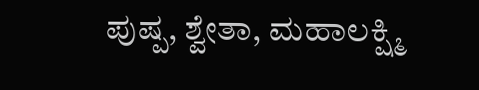ಪುಷ್ಪ, ಶ್ವೇತಾ, ಮಹಾಲಕ್ಷ್ಮಿ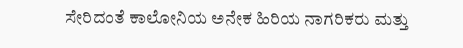ಸೇರಿದಂತೆ ಕಾಲೋನಿಯ ಅನೇಕ ಹಿರಿಯ ನಾಗರಿಕರು ಮತ್ತು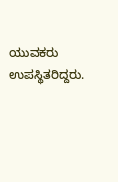ಯುವಕರು ಉಪಸ್ಥಿತರಿದ್ದರು.